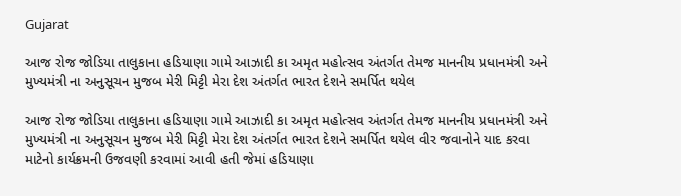Gujarat

આજ રોજ જોડિયા તાલુકાના હડિયાણા ગામે આઝાદી કા અમૃત મહોત્સવ અંતર્ગત તેમજ માનનીય પ્રધાનમંત્રી અને મુખ્યમંત્રી ના અનુસૂચન મુજબ મેરી મિટ્ટી મેરા દેશ અંતર્ગત ભારત દેશને સમર્પિત થયેલ

આજ રોજ જોડિયા તાલુકાના હડિયાણા ગામે આઝાદી કા અમૃત મહોત્સવ અંતર્ગત તેમજ માનનીય પ્રધાનમંત્રી અને મુખ્યમંત્રી ના અનુસૂચન મુજબ મેરી મિટ્ટી મેરા દેશ અંતર્ગત ભારત દેશને સમર્પિત થયેલ વીર જવાનોને યાદ કરવા માટેનો કાર્યક્રમની ઉજવણી કરવામાં આવી હતી જેમાં હડિયાણા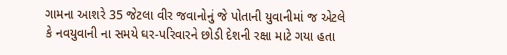ગામના આશરે 35 જેટલા વીર જવાનોનું જે પોતાની યુવાનીમાં જ એટલે કે નવયુવાની ના સમયે ઘર-પરિવારને છોડી દેશની રક્ષા માટે ગયા હતા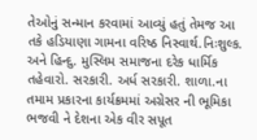તેઓનું સન્માન કરવામાં આવ્યું હતું તેમજ આ તકે હડિયાણા ગામના વરિષ્ઠ નિસ્વાર્થ.નિઃશુલ્ક. અને હિન્દુ. મુસ્લિમ સમાજના દરેક ધાર્મિક તહેવારો. સરકારી. અર્ધ સરકારી. શાળા.ના તમામ પ્રકારના કાર્યક્રમમાં અગ્રેસર ની ભૂમિકા ભજવી ને દેશના એક વીર સપૂત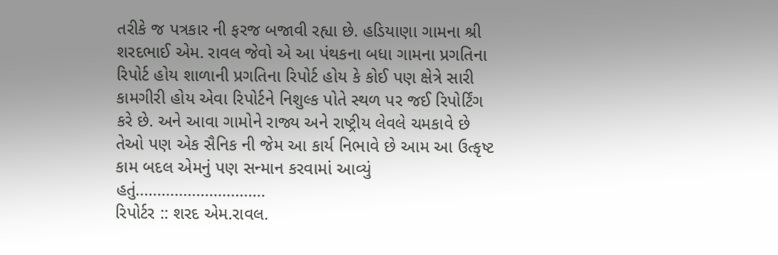તરીકે જ પત્રકાર ની ફરજ બજાવી રહ્યા છે. હડિયાણા ગામના શ્રી શરદભાઈ એમ. રાવલ જેવો એ આ પંથકના બધા ગામના પ્રગતિના રિપોર્ટ હોય શાળાની પ્રગતિના રિપોર્ટ હોય કે કોઈ પણ ક્ષેત્રે સારી કામગીરી હોય એવા રિપોર્ટને નિશુલ્ક પોતે સ્થળ પર જઈ રિપોર્ટિંગ કરે છે. અને‌ આવા ગામોને રાજ્ય અને રાષ્ટ્રીય લેવલે ચમકાવે છે તેઓ પણ એક સૈનિક ની જેમ આ કાર્ય નિભાવે છે આમ આ ઉત્કૃષ્ટ કામ બદલ એમનું પણ સન્માન કરવામાં આવ્યું હતું…………………………
રિપોર્ટર :: શરદ એમ.રાવલ.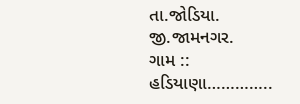તા.જોડિયા. જી.જામનગર.
ગામ :: હડિયાણા…………..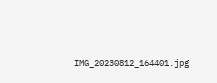IMG_20230812_164401.jpg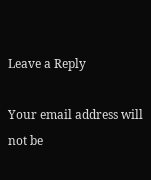Leave a Reply

Your email address will not be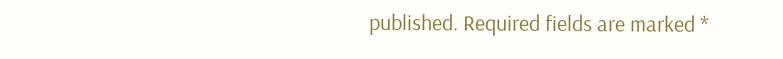published. Required fields are marked *